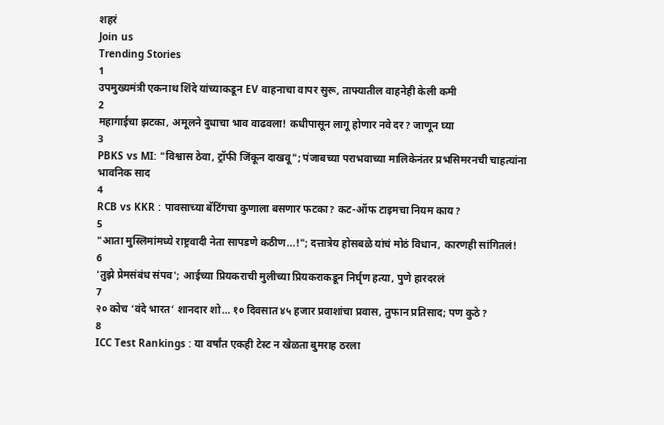शहरं
Join us
Trending Stories
1
उपमुख्यमंत्री एकनाथ शिंदे यांच्याकडून EV वाहनाचा वापर सुरू, ताफ्यातील वाहनेही केली कमी
2
महागाईचा झटका, अमूलने दुधाचा भाव वाढवला! कधीपासून लागू होणार नवे दर? जाणून घ्या
3
PBKS vs MI: "विश्वास ठेवा, ट्रॉफी जिंकून दाखवू"; पंजाबच्या पराभवाच्या मालिकेनंतर प्रभसिमरनची चाहत्यांना भावनिक साद
4
RCB vs KKR : पावसाच्या बॅटिंगचा कुणाला बसणार फटका? कट-ऑफ टाइमचा नियम काय?
5
"आता मुस्लिमांमध्ये राष्ट्रवादी नेता सापडणे कठीण...!"; दत्तात्रेय होसबळे यांचं मोठं विधान, कारणही सांगितलं!
6
'तुझे प्रेमसंबंध संपव'; आईच्या प्रियकराची मुलीच्या प्रियकराकडून निर्घृण हत्या, पुणे हारदरलं
7
२० कोच ‘वंदे भारत’ शानदार शो… १० दिवसात ४५ हजार प्रवाशांचा प्रवास, तुफान प्रतिसाद; पण कुठे?
8
ICC Test Rankings : या वर्षांत एकही टेस्ट न खेळता बुमराह ठरला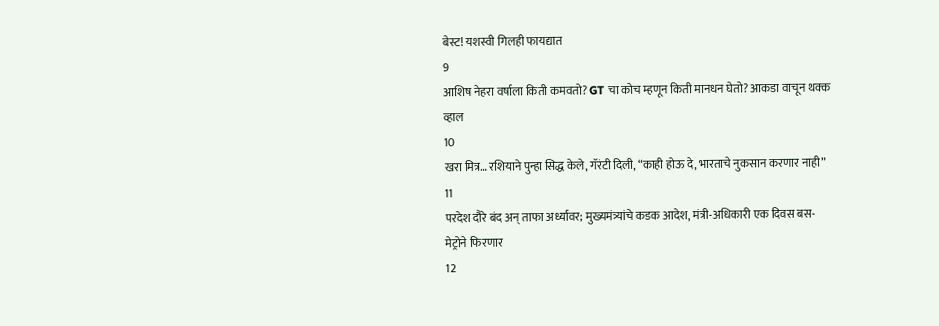बेस्ट! यशस्वी गिलही फायद्यात
9
आशिष नेहरा वर्षाला किती कमवतो? GT चा कोच म्हणून किती मानधन घेतो? आकडा वाचून थक्क व्हाल
10
खरा मित्र… रशियाने पुन्हा सिद्ध केले, गॅरंटी दिली, “काही होऊ दे, भारताचे नुकसान करणार नाही”
11
परदेश दौरे बंद अन् ताफा अर्ध्यावर; मुख्यमंत्र्यांचे कडक आदेश, मंत्री-अधिकारी एक दिवस बस-मेट्रोने फिरणार
12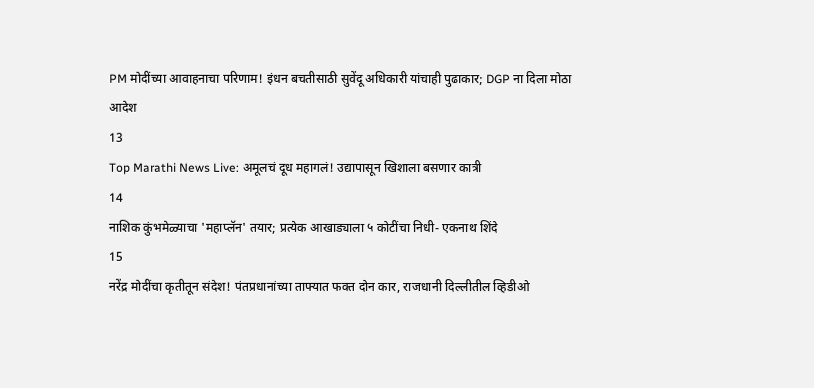PM मोदींच्या आवाहनाचा परिणाम! इंधन बचतीसाठी सुवेंदू अधिकारी यांचाही पुढाकार; DGP ना दिला मोठा आदेश
13
Top Marathi News Live: अमूलचं दूध महागलं! उद्यापासून खिशाला बसणार कात्री
14
नाशिक कुंभमेळ्याचा 'महाप्लॅन' तयार; प्रत्येक आखाड्याला ५ कोटींचा निधी- एकनाथ शिंदे
15
नरेंद्र मोदींचा कृतीतून संदेश! पंतप्रधानांच्या ताफ्यात फक्त दोन कार, राजधानी दिल्लीतील व्हिडीओ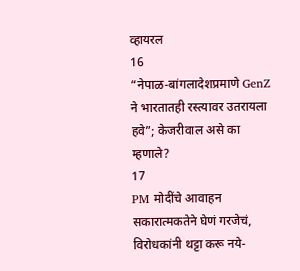व्हायरल
16
“नेपाळ-बांगलादेशप्रमाणे GenZ ने भारतातही रस्त्यावर उतरायला हवे”; केजरीवाल असे का म्हणाले?
17
PM मोदींचे आवाहन सकारात्मकतेने घेणं गरजेचं, विरोधकांनी थट्टा करू नये-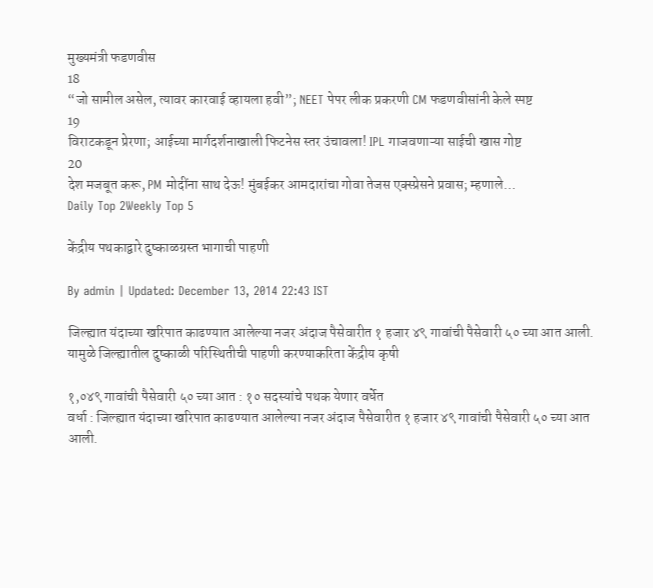मुख्यमंत्री फडणवीस
18
“जो सामील असेल, त्यावर कारवाई व्हायला हवी”; NEET पेपर लीक प्रकरणी CM फडणवीसांनी केले स्पष्ट
19
विराटकडून प्रेरणा; आईच्या मार्गदर्शनाखाली फिटनेस स्तर उंचावला! IPL गाजवणाऱ्या साईची खास गोष्ट
20
देश मजबूत करू, PM मोदींना साथ देऊ! मुंबईकर आमदारांचा गोवा तेजस एक्स्प्रेसने प्रवास; म्हणाले…
Daily Top 2Weekly Top 5

केंद्रीय पथकाद्वारे दुष्काळग्रस्त भागाची पाहणी

By admin | Updated: December 13, 2014 22:43 IST

जिल्ह्यात यंदाच्या खरिपात काढण्यात आलेल्या नजर अंदाज पैसेवारीत १ हजार ४९ गावांची पैसेवारी ५० च्या आत आली. यामुळे जिल्ह्यातील दुष्काळी परिस्थितीची पाहणी करण्याकरिता केंद्रीय कृषी

१,०४९ गावांची पैसेवारी ५० च्या आत : १० सदस्यांचे पथक येणार वर्धेत
वर्धा : जिल्ह्यात यंदाच्या खरिपात काढण्यात आलेल्या नजर अंदाज पैसेवारीत १ हजार ४९ गावांची पैसेवारी ५० च्या आत आली.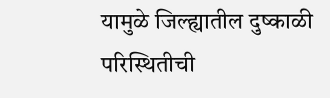यामुळे जिल्ह्यातील दुष्काळी परिस्थितीची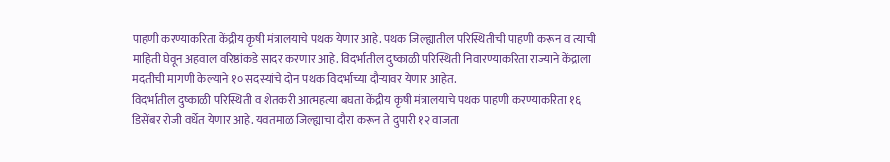पाहणी करण्याकरिता केंद्रीय कृषी मंत्रालयाचे पथक येणार आहे. पथक जिल्ह्यातील परिस्थितीची पाहणी करून व त्याची माहिती घेवून अहवाल वरिष्ठांकडे सादर करणार आहे. विदर्भातील दुष्काळी परिस्थिती निवारण्याकरिता राज्याने केंद्राला मदतीची मागणी केल्याने १० सदस्यांचे दोन पथक विदर्भाच्या दौऱ्यावर येणार आहेत.
विदर्भातील दुष्काळी परिस्थिती व शेतकरी आत्महत्या बघता केंद्रीय कृषी मंत्रालयाचे पथक पाहणी करण्याकरिता १६ डिसेंबर रोजी वर्धेत येणार आहे. यवतमाळ जिल्ह्याचा दौरा करून ते दुपारी १२ वाजता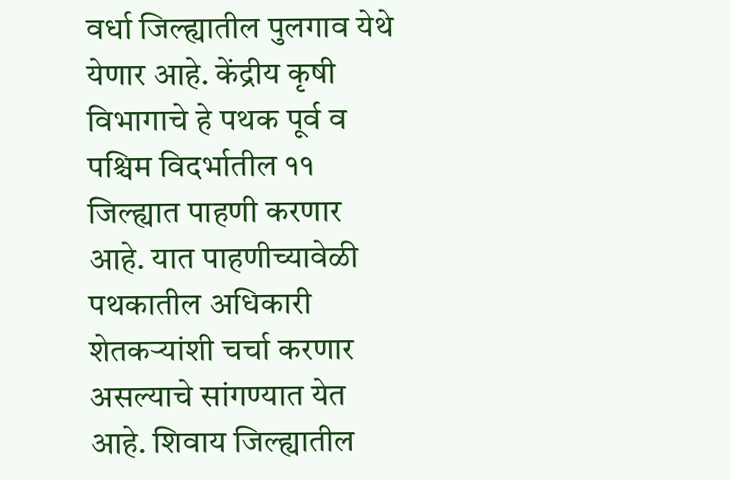वर्धा जिल्ह्यातील पुलगाव येथे येणार आहे. केंद्रीय कृषी विभागाचे हे पथक पूर्व व पश्चिम विदर्भातील ११ जिल्ह्यात पाहणी करणार आहे. यात पाहणीच्यावेळी पथकातील अधिकारी शेतकऱ्यांशी चर्चा करणार असल्याचे सांगण्यात येत आहे. शिवाय जिल्ह्यातील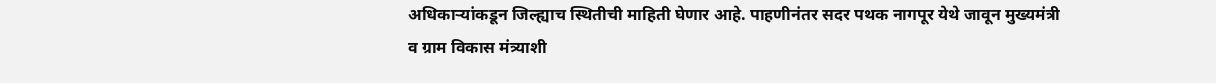अधिकाऱ्यांकडून जिल्ह्याच स्थितीची माहिती घेणार आहे. पाहणीनंतर सदर पथक नागपूर येथे जावून मुख्यमंत्री व ग्राम विकास मंत्र्याशी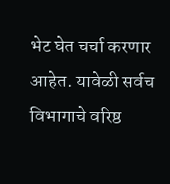भेट घेत चर्चा करणार आहेत. यावेळी सर्वच विभागाचे वरिष्ठ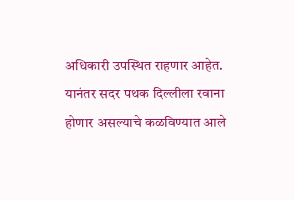अधिकारी उपस्थित राहणार आहेत. यानंतर सदर पथक दिल्लीला रवाना होणार असल्याचे कळविण्यात आले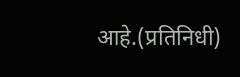आहे.(प्रतिनिधी)